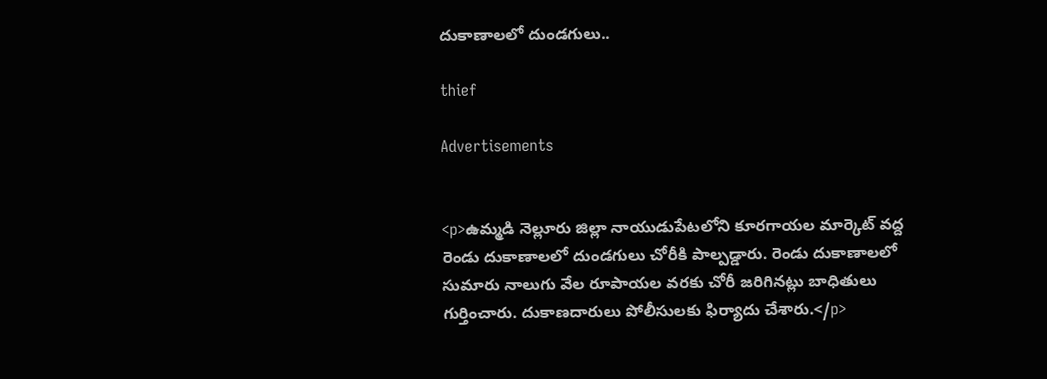దుకాణాలలో దుండగులు..

thief

Advertisements


<p>ఉమ్మడి నెల్లూరు జిల్లా నాయుడుపేటలోని కూరగాయల మార్కెట్ వద్ద రెండు దుకాణాలలో దుండగులు చోరీకి పాల్పడ్డారు. రెండు దుకాణాలలో సుమారు నాలుగు వేల రూపాయల వరకు చోరీ జరిగినట్లు బాధితులు గుర్తించారు. దుకాణదారులు పోలీసులకు ఫిర్యాదు చేశారు.</p>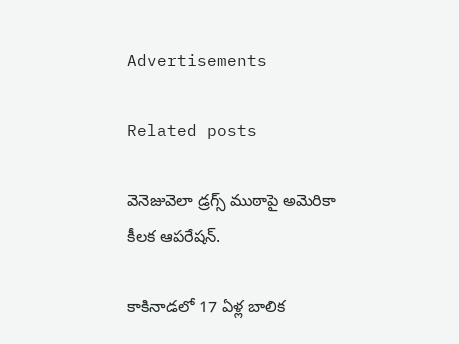Advertisements

Related posts

వెనెజువెలా డ్రగ్స్‌ ముఠాపై అమెరికా కీలక ఆపరేషన్‌.

కాకినాడలో 17 ఏళ్ల బాలిక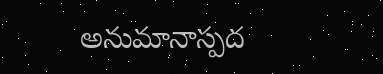అనుమానాస్పద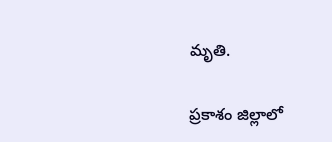మృతి.

ప్రకాశం జిల్లాలో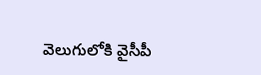వెలుగులోకి వైసీపీ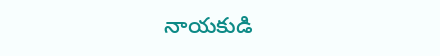నాయకుడి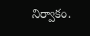నిర్వాకం.